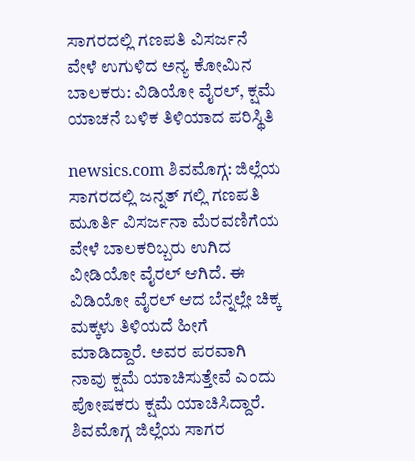ಸಾಗರದಲ್ಲಿ ಗಣಪತಿ ವಿಸರ್ಜನೆ ವೇಳೆ ಉಗುಳಿದ ಅನ್ಯ ಕೋಮಿನ ಬಾಲಕರು: ವಿಡಿಯೋ ವೈರಲ್, ಕ್ಷಮೆ ಯಾಚನೆ ಬಳಿಕ ತಿಳಿಯಾದ ಪರಿಸ್ಥಿತಿ

newsics.com ಶಿವಮೊಗ್ಗ: ಜಿಲ್ಲೆಯ ಸಾಗರದಲ್ಲಿ ಜನ್ನತ್ ಗಲ್ಲಿ ಗಣಪತಿ ಮೂರ್ತಿ ವಿಸರ್ಜನಾ ಮೆರವಣಿಗೆಯ ವೇಳೆ ಬಾಲಕರಿಬ್ಬರು ಉಗಿದ ವೀಡಿಯೋ ವೈರಲ್ ಆಗಿದೆ. ಈ ವಿಡಿಯೋ ವೈರಲ್ ಆದ ಬೆನ್ನಲ್ಲೇ ಚಿಕ್ಕ ಮಕ್ಕಳು ತಿಳಿಯದೆ ಹೀಗೆ ಮಾಡಿದ್ದಾರೆ. ಅವರ ಪರವಾಗಿ ನಾವು ಕ್ಷಮೆ ಯಾಚಿಸುತ್ತೇವೆ ಎಂದು ಪೋಷಕರು ಕ್ಷಮೆ ಯಾಚಿಸಿದ್ದಾರೆ. ಶಿವಮೊಗ್ಗ ಜಿಲ್ಲೆಯ ಸಾಗರ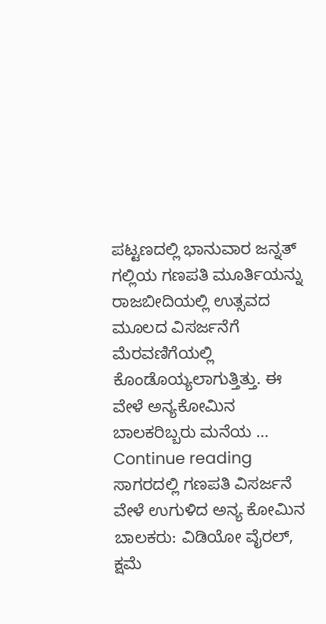ಪಟ್ಟಣದಲ್ಲಿ ಭಾನುವಾರ ಜನ್ನತ್ ಗಲ್ಲಿಯ ಗಣಪತಿ ಮೂರ್ತಿಯನ್ನು ರಾಜಬೀದಿಯಲ್ಲಿ ಉತ್ಸವದ ಮೂಲದ ವಿಸರ್ಜನೆಗೆ ಮೆರವಣಿಗೆಯಲ್ಲಿ ಕೊಂಡೊಯ್ಯಲಾಗುತ್ತಿತ್ತು. ಈ ವೇಳೆ ಅನ್ಯಕೋಮಿನ ಬಾಲಕರಿಬ್ಬರು ಮನೆಯ … Continue reading ಸಾಗರದಲ್ಲಿ ಗಣಪತಿ ವಿಸರ್ಜನೆ ವೇಳೆ ಉಗುಳಿದ ಅನ್ಯ ಕೋಮಿನ ಬಾಲಕರು: ವಿಡಿಯೋ ವೈರಲ್, ಕ್ಷಮೆ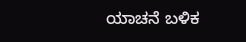ಯಾಚನೆ ಬಳಿಕ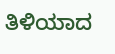ತಿಳಿಯಾದ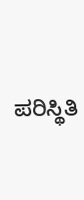ಪರಿಸ್ಥಿತಿ